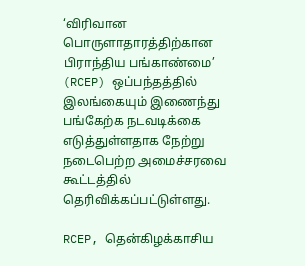‘விரிவான பொருளாதாரத்திற்கான பிராந்திய பங்காண்மை’ (RCEP) ஒப்பந்தத்தில் இலங்கையும் இணைந்து பங்கேற்க நடவடிக்கை எடுத்துள்ளதாக நேற்று நடைபெற்ற அமைச்சரவை கூட்டத்தில் தெரிவிக்கப்பட்டுள்ளது.

RCEP, தென்கிழக்காசிய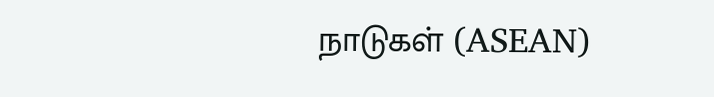நாடுகள் (ASEAN)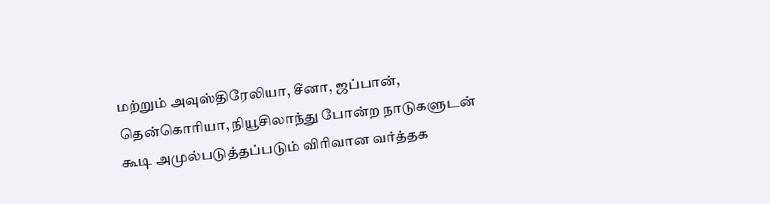மற்றும் அவுஸ்திரேலியா, சீனா, ஜப்பான், தென்கொரியா, நியூசிலாந்து போன்ற நாடுகளுடன் கூடி அமுல்படுத்தப்படும் விரிவான வர்த்தக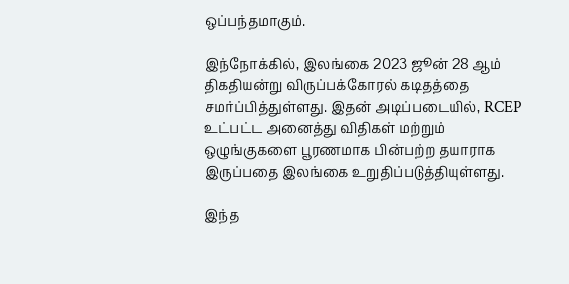ஒப்பந்தமாகும்.

இந்நோக்கில், இலங்கை 2023 ஜூன் 28 ஆம் திகதியன்று விருப்பக்கோரல் கடிதத்தை சமர்ப்பித்துள்ளது. இதன் அடிப்படையில், RCEP உட்பட்ட அனைத்து விதிகள் மற்றும் ஒழுங்குகளை பூரணமாக பின்பற்ற தயாராக இருப்பதை இலங்கை உறுதிப்படுத்தியுள்ளது.

இந்த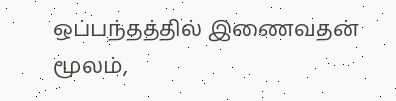ஒப்பந்தத்தில் இணைவதன் மூலம்,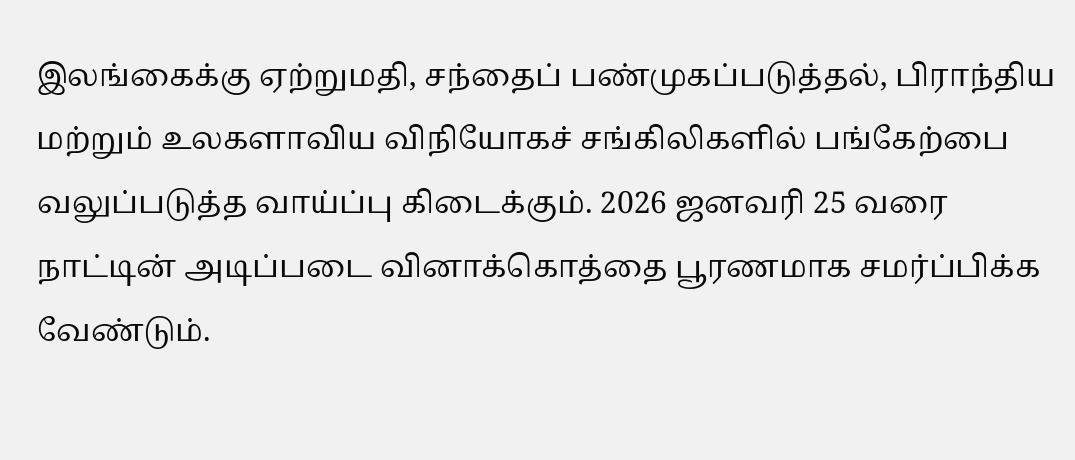இலங்கைக்கு ஏற்றுமதி, சந்தைப் பண்முகப்படுத்தல், பிராந்திய மற்றும் உலகளாவிய விநியோகச் சங்கிலிகளில் பங்கேற்பை வலுப்படுத்த வாய்ப்பு கிடைக்கும். 2026 ஜனவரி 25 வரை நாட்டின் அடிப்படை வினாக்கொத்தை பூரணமாக சமர்ப்பிக்க வேண்டும்.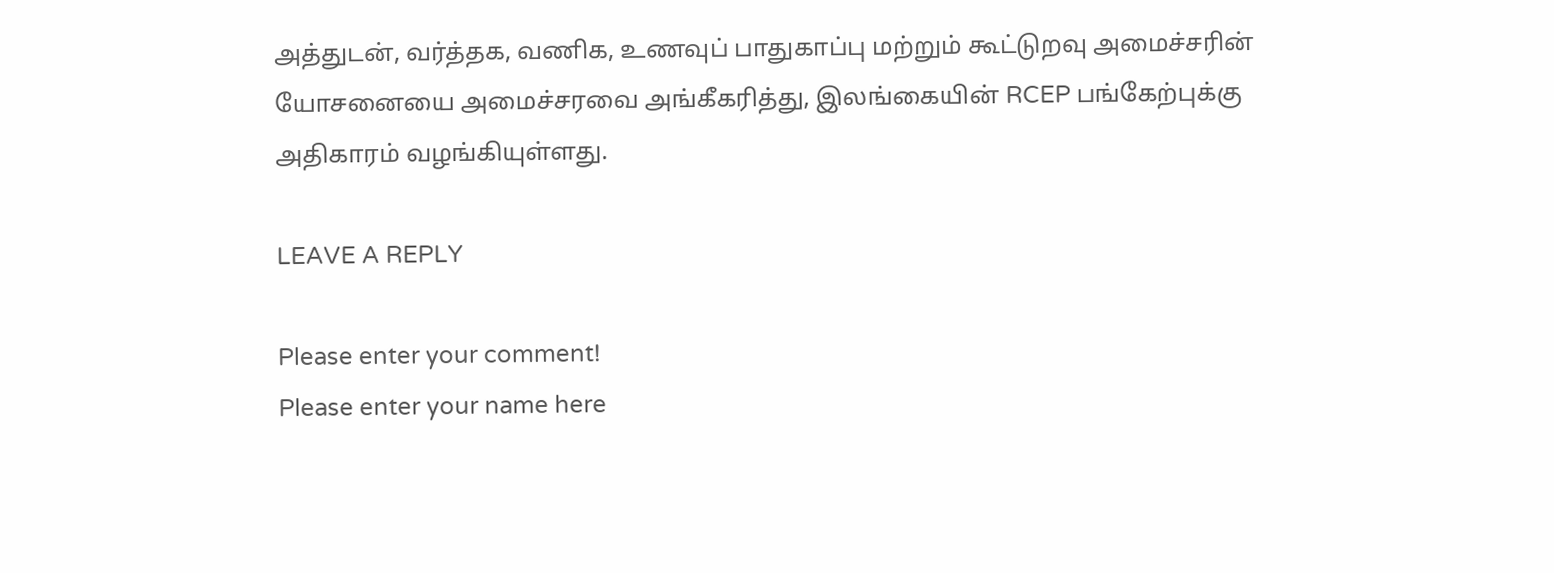அத்துடன், வர்த்தக, வணிக, உணவுப் பாதுகாப்பு மற்றும் கூட்டுறவு அமைச்சரின் யோசனையை அமைச்சரவை அங்கீகரித்து, இலங்கையின் RCEP பங்கேற்புக்கு அதிகாரம் வழங்கியுள்ளது.

LEAVE A REPLY

Please enter your comment!
Please enter your name here